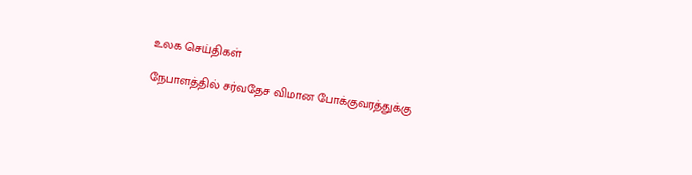உலக செய்திகள்

நேபாளத்தில் சர்வதேச விமான போக்குவரத்துக்கு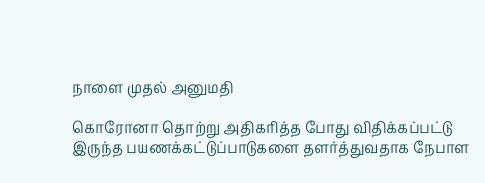நாளை முதல் அனுமதி

கொரோனா தொற்று அதிகரித்த போது விதிக்கப்பட்டு இருந்த பயணக்கட்டுப்பாடுகளை தளர்த்துவதாக நேபாள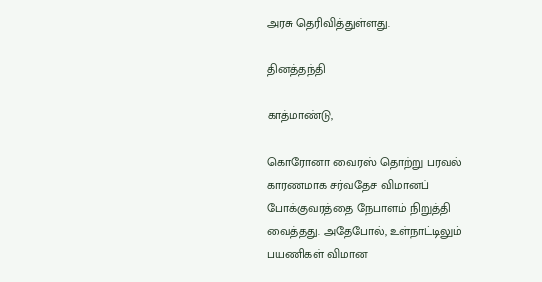அரசு தெரிவித்துள்ளது.

தினத்தந்தி

காத்மாண்டு,

கொரோனா வைரஸ் தொற்று பரவல் காரணமாக சர்வதேச விமானப் போக்குவரத்தை நேபாளம் நிறுத்தி வைத்தது. அதேபோல், உள்நாட்டிலும் பயணிகள் விமான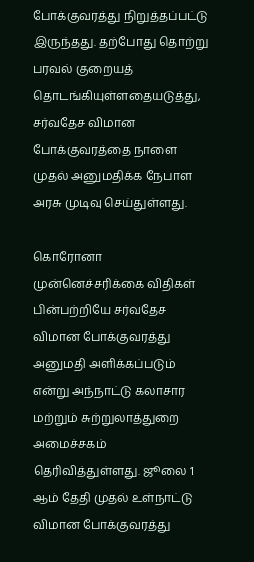போக்குவரத்து நிறுத்தப்பட்டு இருந்தது. தற்போது தொற்று பரவல் குறையத் தொடங்கியுள்ளதையடுத்து, சர்வதேச விமான போக்குவரத்தை நாளை முதல் அனுமதிக்க நேபாள அரசு முடிவு செய்துள்ளது.

கொரோனா முன்னெச்சரிக்கை விதிகள் பின்பற்றியே சர்வதேச விமான போக்குவரத்து அனுமதி அளிக்கப்படும் என்று அந்நாட்டு கலாசார மற்றும் சுற்றுலாத்துறை அமைச்சகம் தெரிவித்துள்ளது. ஜூலை 1 ஆம் தேதி முதல் உள்நாட்டு விமான போக்குவரத்து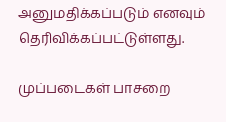அனுமதிக்கப்படும் எனவும் தெரிவிக்கப்பட்டுள்ளது.

முப்படைகள் பாசறை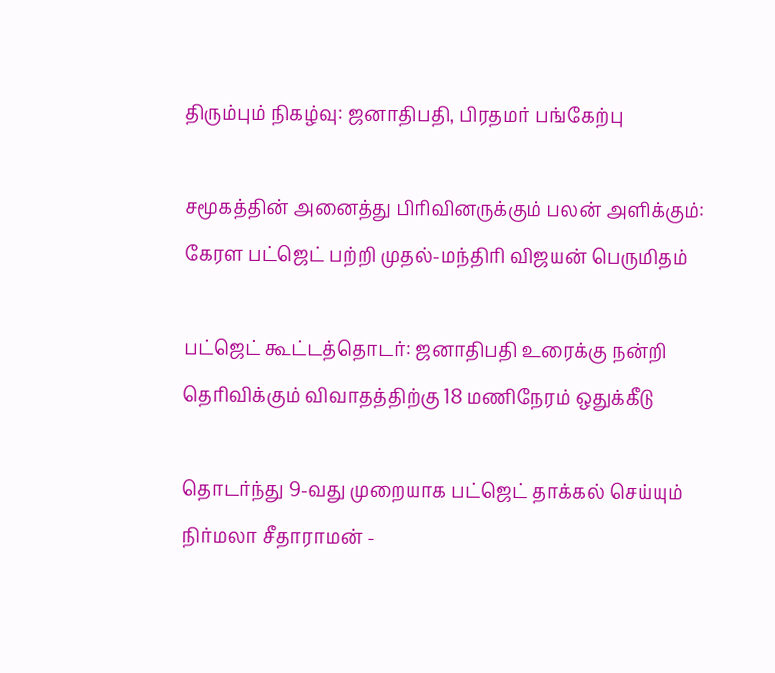திரும்பும் நிகழ்வு: ஜனாதிபதி, பிரதமர் பங்கேற்பு

சமூகத்தின் அனைத்து பிரிவினருக்கும் பலன் அளிக்கும்: கேரள பட்ஜெட் பற்றி முதல்-மந்திரி விஜயன் பெருமிதம்

பட்ஜெட் கூட்டத்தொடர்: ஜனாதிபதி உரைக்கு நன்றி தெரிவிக்கும் விவாதத்திற்கு 18 மணிநேரம் ஒதுக்கீடு

தொடர்ந்து 9-வது முறையாக பட்ஜெட் தாக்கல் செய்யும் நிர்மலா சீதாராமன் -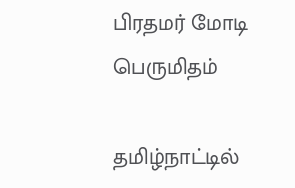பிரதமர் மோடி பெருமிதம்

தமிழ்நாட்டில்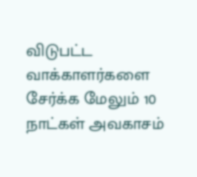விடுபட்ட வாக்காளர்களை சேர்க்க மேலும் 10 நாட்கள் அவகாசம்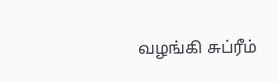வழங்கி சுப்ரீம்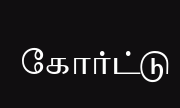கோர்ட்டு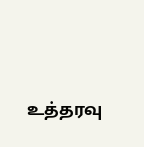உத்தரவு